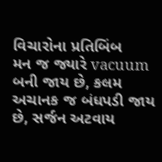વિચારોના પ્રતિબિંબ
મન જ જ્યારે vacuum બની જાય છે, કલમ અચાનક જ બંધપડી જાય છે, સર્જન અટવાય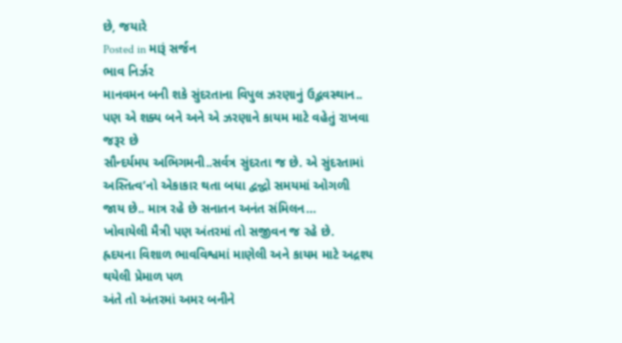છે, જયારે
Posted in મારૂં સર્જન
ભાવ નિર્ઝર
માનવમન બની શકે સુંદરતાના વિપુલ ઝરણાનું ઉદ્ભવસ્થાન..
પણ એ શક્ય બને અને એ ઝરણાને કાયમ માટે વહેતું રાખવા જરૂર છે
સૌન્દર્યમય અભિગમની..સર્વત્ર સુંદરતા જ છે. એ સુંદરતામાં
અસ્તિત્વ’નો એકાકાર થતા બધા દ્વન્દ્વો સમયમાં ઓગળી જાય છે.. માત્ર રહે છે સનાતન અનંત સંમિલન…
ખોવાયેલી મૈત્રી પણ અંતરમાં તો સજીવન જ રહે છે.
હ્રદયના વિશાળ ભાવવિશ્વમાં માણેલી અને કાયમ માટે અદ્રશ્ય થયેલી પ્રેમાળ પળ
અંતે તો અંતરમાં અમર બનીને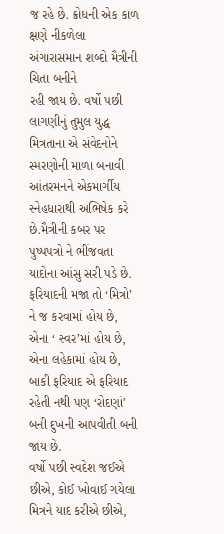જ રહે છે. ક્રોધની એક કાળ
ક્ષણે નીકળેલા અંગારાસમાન શબ્દો મૈત્રીની ચિતા બનીને
રહી જાય છે. વર્ષો પછી લાગણીનું તુમુલ યુદ્ધ મિત્રતાના એ સંવેદનોને
સ્મરણોની માળા બનાવી આંતરમનને એકમાર્ગીય સ્નેહધારાથી અભિષેક કરે છે.મૈત્રીની કબર પર પુષ્પપત્રો ને ભીંજવતા યાદોના આંસુ સરી પડે છે.
ફરિયાદની મજા તો ‘મિત્રો’ ને જ કરવામાં હોય છે, એના ‘ સ્વર’માં હોય છે, એના લહેકામાં હોય છે,
બાકી ફરિયાદ એ ફરિયાદ રહેતી નથી પણ ‘રોદણાં’ બની દુખની આપવીતી બની જાય છે.
વર્ષો પછી સ્વદેશ જઈએ છીએ, કોઈ ખોવાઈ ગયેલા મિત્રને યાદ કરીએ છીએ,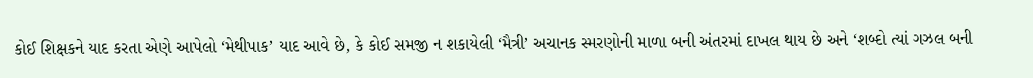કોઈ શિક્ષકને યાદ કરતા એણે આપેલો ‘મેથીપાક’ યાદ આવે છે, કે કોઈ સમજી ન શકાયેલી ‘મૈત્રી’ અચાનક સ્મરણોની માળા બની અંતરમાં દાખલ થાય છે અને ‘શબ્દો ત્યાં ગઝલ બની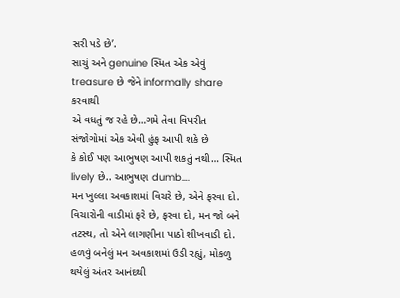સરી પડે છે’.
સાચું અને genuine સ્મિત એક એવું treasure છે જેને informally share કરવાથી
એ વધતું જ રહે છે…ગમે તેવા વિપરીત સંજોગોમાં એક એવી હુંફ આપી શકે છે
કે કોઈ પણ આભુષણ આપી શકતું નથી… સ્મિત lively છે.. આભુષણ dumb….
મન ખુલ્લા અવકાશમાં વિચરે છે, એને ફરવા દો. વિચારોની વાડીમાં ફરે છે, ફરવા દો, મન જો બને તટસ્થ, તો એને લાગણીના પાઠો શીખવાડી દો. હળવું બનેલું મન અવકાશમાં ઉડી રહ્યું, મોકળુ થયેલું અંતર આનંદથી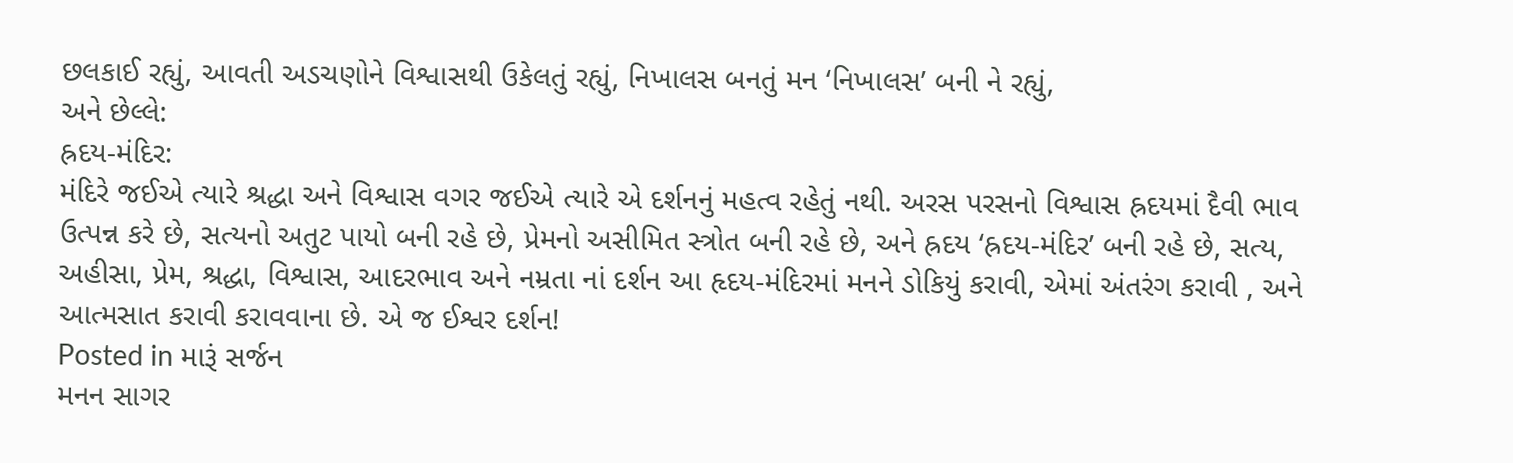છલકાઈ રહ્યું, આવતી અડચણોને વિશ્વાસથી ઉકેલતું રહ્યું, નિખાલસ બનતું મન ‘નિખાલસ’ બની ને રહ્યું,
અને છેલ્લે:
હ્રદય-મંદિર:
મંદિરે જઈએ ત્યારે શ્રદ્ધા અને વિશ્વાસ વગર જઈએ ત્યારે એ દર્શનનું મહત્વ રહેતું નથી. અરસ પરસનો વિશ્વાસ હ્રદયમાં દૈવી ભાવ ઉત્પન્ન કરે છે, સત્યનો અતુટ પાયો બની રહે છે, પ્રેમનો અસીમિત સ્ત્રોત બની રહે છે, અને હ્રદય ‘હ્રદય-મંદિર’ બની રહે છે, સત્ય, અહીસા, પ્રેમ, શ્રદ્ધા, વિશ્વાસ, આદરભાવ અને નમ્રતા નાં દર્શન આ હૃદય-મંદિરમાં મનને ડોકિયું કરાવી, એમાં અંતરંગ કરાવી , અને આત્મસાત કરાવી કરાવવાના છે. એ જ ઈશ્વર દર્શન!
Posted in મારૂં સર્જન
મનન સાગર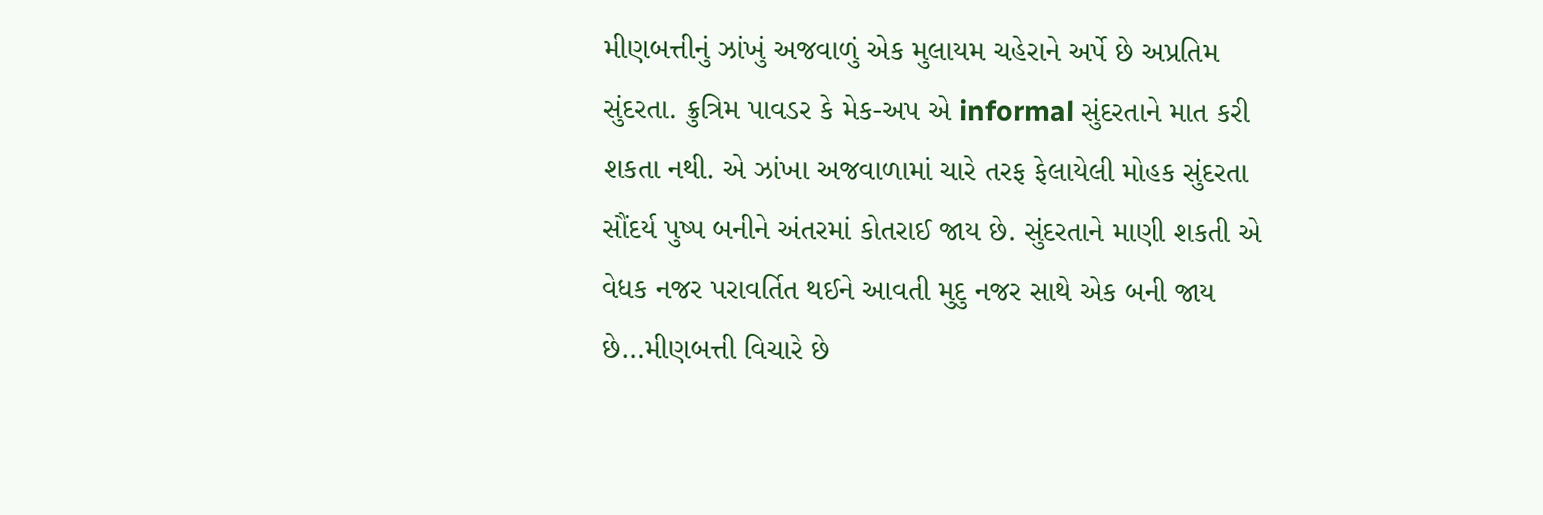મીણબત્તીનું ઝાંખું અજવાળું એક મુલાયમ ચહેરાને અર્પે છે અપ્રતિમ સુંદરતા. ક્રુત્રિમ પાવડર કે મેક-અપ એ informal સુંદરતાને માત કરી શકતા નથી. એ ઝાંખા અજવાળામાં ચારે તરફ ફેલાયેલી મોહક સુંદરતા સૌંદર્ય પુષ્પ બનીને અંતરમાં કોતરાઈ જાય છે. સુંદરતાને માણી શકતી એ વેધક નજર પરાવર્તિત થઈને આવતી મુદુ નજર સાથે એક બની જાય છે…મીણબત્તી વિચારે છે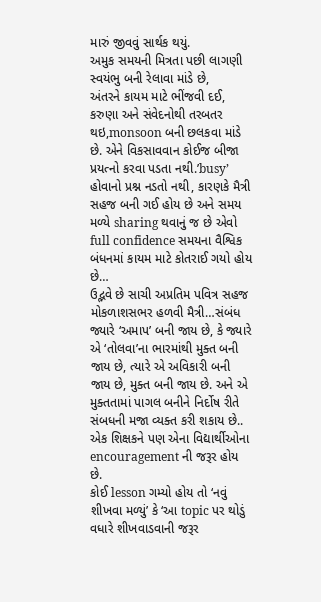મારું જીવવું સાર્થક થયું.
અમુક સમયની મિત્રતા પછી લાગણી સ્વયંભુ બની રેલાવા માંડે છે,
અંતરને કાયમ માટે ભીંજવી દઈ, કરુણા અને સંવેદનોથી તરબતર થઇ,monsoon બની છલકવા માંડે છે. એને વિકસાવવાન કોઈજ બીજા પ્રયત્નો કરવા પડતા નથી.’busy’ હોવાનો પ્રશ્ન નડતો નથી, કારણકે મૈત્રી સહજ બની ગઈ હોય છે અને સમય મળ્યે sharing થવાનું જ છે એવો full confidence સમયના વૈશ્વિક બંધનમાં કાયમ માટે કોતરાઈ ગયો હોય છે…
ઉદ્ભવે છે સાચી અપ્રતિમ પવિત્ર સહજ મોકળાશસભર હળવી મૈત્રી…સંબંધ જ્યારે ‘અમાપ’ બની જાય છે, કે જ્યારે એ ‘તોલવા’ના ભારમાંથી મુક્ત બની જાય છે, ત્યારે એ અવિકારી બની જાય છે, મુક્ત બની જાય છે. અને એ મુક્તતામાં પાગલ બનીને નિર્દોષ રીતે સંબધની મજા વ્યક્ત કરી શકાય છે..
એક શિક્ષકને પણ એના વિદ્યાર્થીઓના encouragement ની જરૂર હોય છે.
કોઈ lesson ગમ્યો હોય તો ‘નવું શીખવા મળ્યું’ કે ‘આ topic પર થોડું વધારે શીખવાડવાની જરૂર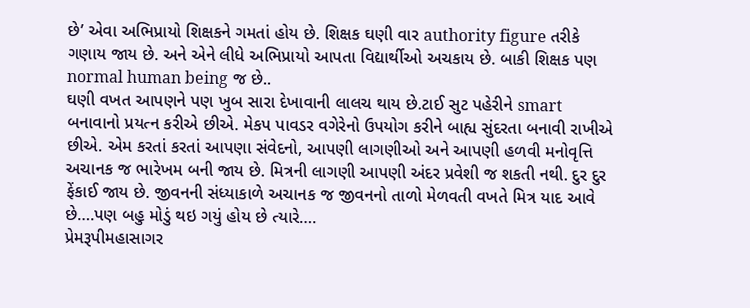છે’ એવા અભિપ્રાયો શિક્ષકને ગમતાં હોય છે. શિક્ષક ઘણી વાર authority figure તરીકે ગણાય જાય છે. અને એને લીધે અભિપ્રાયો આપતા વિદ્યાર્થીઓ અચકાય છે. બાકી શિક્ષક પણ normal human being જ છે..
ઘણી વખત આપણને પણ ખુબ સારા દેખાવાની લાલચ થાય છે.ટાઈ સુટ પહેરીને smart બનાવાનો પ્રયત્ન કરીએ છીએ. મેકપ પાવડર વગેરેનો ઉપયોગ કરીને બાહ્ય સુંદરતા બનાવી રાખીએ છીએ. એમ કરતાં કરતાં આપણા સંવેદનો, આપણી લાગણીઓ અને આપણી હળવી મનોવૃત્તિ અચાનક જ ભારેખમ બની જાય છે. મિત્રની લાગણી આપણી અંદર પ્રવેશી જ શકતી નથી. દુર દુર ફેંકાઈ જાય છે. જીવનની સંધ્યાકાળે અચાનક જ જીવનનો તાળો મેળવતી વખતે મિત્ર યાદ આવે છે….પણ બહુ મોડું થઇ ગયું હોય છે ત્યારે….
પ્રેમરૂપીમહાસાગર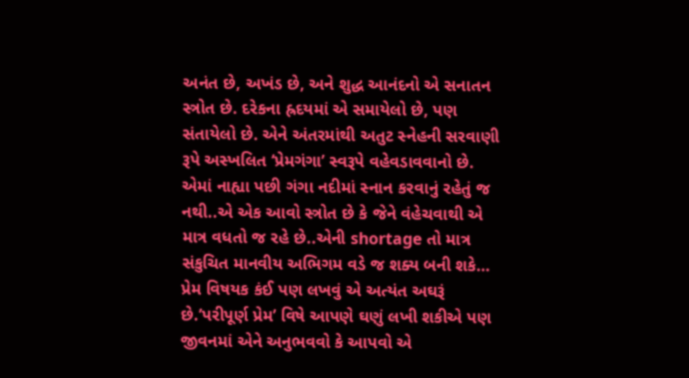અનંત છે, અખંડ છે, અને શુદ્ધ આનંદનો એ સનાતન સ્ત્રોત છે. દરેકના હ્રદયમાં એ સમાયેલો છે, પણ સંતાયેલો છે. એને અંતરમાંથી અતુટ સ્નેહની સરવાણી રૂપે અસ્ખલિત ‘પ્રેમગંગા’ સ્વરૂપે વહેવડાવવાનો છે. એમાં નાહ્યા પછી ગંગા નદીમાં સ્નાન કરવાનું રહેતું જ નથી..એ એક આવો સ્ત્રોત છે કે જેને વંહેચવાથી એ માત્ર વધતો જ રહે છે..એની shortage તો માત્ર સંકુચિત માનવીય અભિગમ વડે જ શક્ય બની શકે…
પ્રેમ વિષયક કંઈ પણ લખવું એ અત્યંત અઘરૂં છે.’પરીપૂર્ણ પ્રેમ’ વિષે આપણે ઘણું લખી શકીએ પણ જીવનમાં એને અનુભવવો કે આપવો એ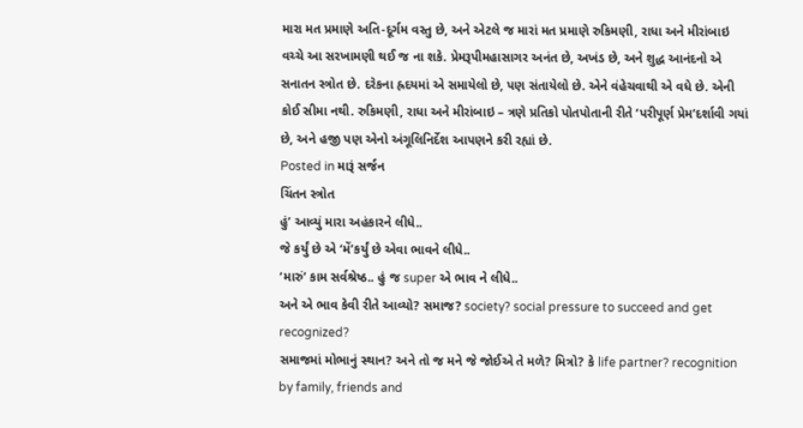મારા મત પ્રમાણે અતિ-દૂર્ગમ વસ્તુ છે, અને એટલે જ મારાં મત પ્રમાણે રુકિમણી, રાધા અને મીરાંબાઇ વચ્ચે આ સરખામણી થઈ જ ના શકે. પ્રેમરૂપીમહાસાગર અનંત છે, અખંડ છે, અને શુદ્ધ આનંદનો એ સનાતન સ્ત્રોત છે. દરેકના હ્રદયમાં એ સમાયેલો છે, પણ સંતાયેલો છે. એને વંહેચવાથી એ વધે છે. એની કોઈ સીમા નથી. રુકિમણી, રાધા અને મીરાંબાઇ – ત્રણે પ્રતિકો પોતપોતાની રીતે ‘પરીપૂર્ણ પ્રેમ’દર્શાવી ગયાં છે, અને હજી પણ એનો અંગૂલિનિર્દેશ આપણને કરી રહ્યાં છે.
Posted in મારૂં સર્જન
ચિંતન સ્ત્રોત
હું’ આવ્યું મારા અહંકારને લીધે..
જે કર્યું છે એ ‘મેં’કર્યું છે એવા ભાવને લીધે..
‘મારું’ કામ સર્વશ્રેષ્ઠ.. હું જ super એ ભાવ ને લીધે..
અને એ ભાવ કેવી રીતે આવ્યો? સમાજ? society? social pressure to succeed and get recognized?
સમાજમાં મોભાનું સ્થાન? અને તો જ મને જે જોઈએ તે મળે? મિત્રો? કે life partner? recognition by family, friends and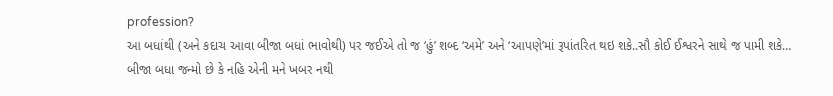profession?
આ બધાંથી (અને કદાચ આવા બીજા બધાં ભાવોથી) પર જઈએ તો જ ‘હું’ શબ્દ ‘અમે’ અને ‘આપણે’માં રૂપાંતરિત થઇ શકે..સૌ કોઈ ઈશ્વરને સાથે જ પામી શકે…
બીજા બધા જન્મો છે કે નહિ એની મને ખબર નથી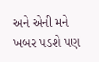અને એની મને ખબર પડશે પણ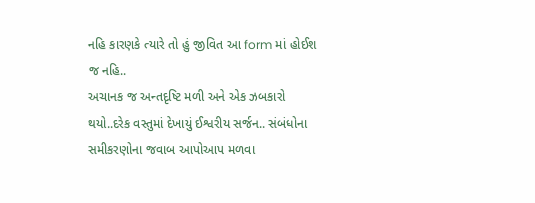નહિ કારણકે ત્યારે તો હું જીવિત આ form માં હોઈશ જ નહિ..
અચાનક જ અન્તદૃષ્ટિ મળી અને એક ઝબકારો થયો..દરેક વસ્તુમાં દેખાયું ઈશ્વરીય સર્જન.. સંબંધોના સમીકરણોના જવાબ આપોઆપ મળવા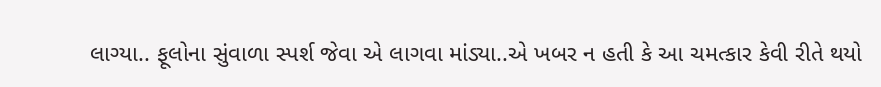લાગ્યા.. ફૂલોના સુંવાળા સ્પર્શ જેવા એ લાગવા માંડ્યા..એ ખબર ન હતી કે આ ચમત્કાર કેવી રીતે થયો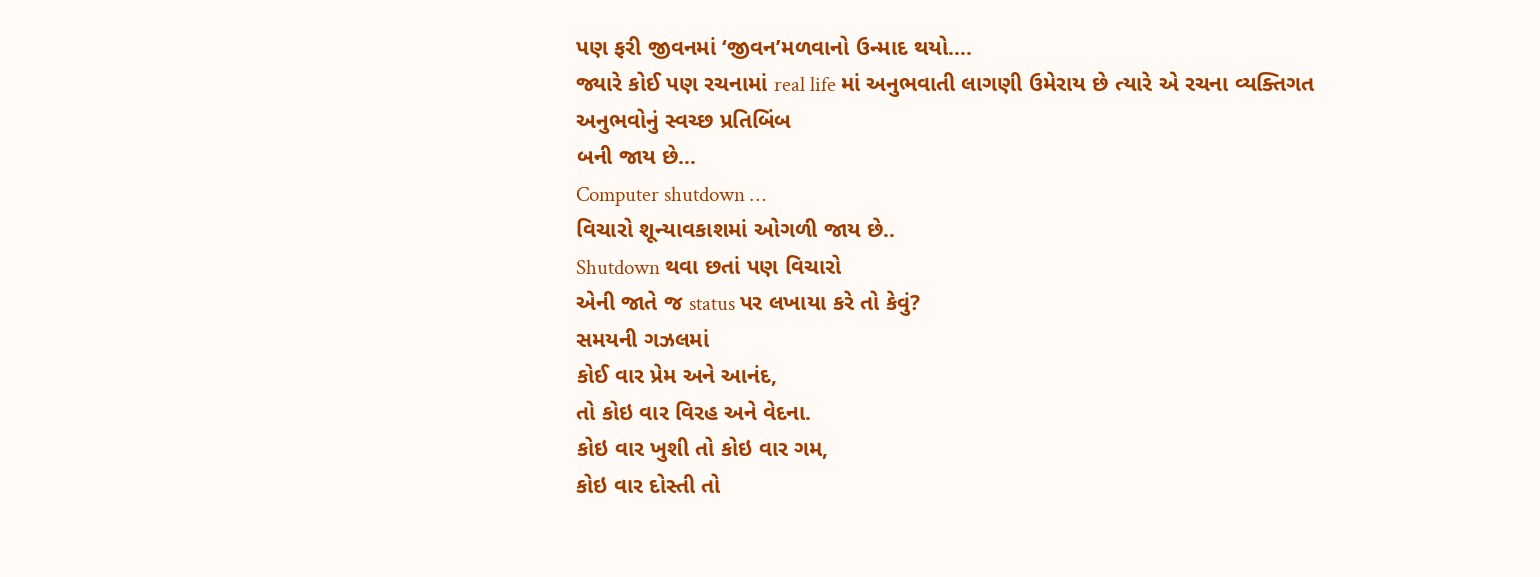પણ ફરી જીવનમાં ‘જીવન’મળવાનો ઉન્માદ થયો….
જ્યારે કોઈ પણ રચનામાં real life માં અનુભવાતી લાગણી ઉમેરાય છે ત્યારે એ રચના વ્યક્તિગત અનુભવોનું સ્વચ્છ પ્રતિબિંબ
બની જાય છે…
Computer shutdown …
વિચારો શૂન્યાવકાશમાં ઓગળી જાય છે..
Shutdown થવા છતાં પણ વિચારો
એની જાતે જ status પર લખાયા કરે તો કેવું?
સમયની ગઝલમાં
કોઈ વાર પ્રેમ અને આનંદ,
તો કોઇ વાર વિરહ અને વેદના.
કોઇ વાર ખુશી તો કોઇ વાર ગમ,
કોઇ વાર દોસ્તી તો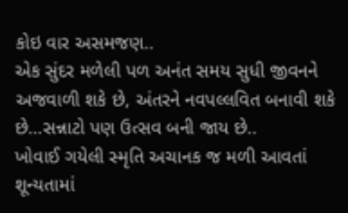કોઇ વાર અસમજણ..
એક સુંદર મળેલી પળ અનંત સમય સુધી જીવનને અજવાળી શકે છે, અંતરને નવપલ્લવિત બનાવી શકે છે…સન્નાટો પણ ઉત્સવ બની જાય છે..
ખોવાઈ ગયેલી સ્મૃતિ અચાનક જ મળી આવતાં શૂન્યતામાં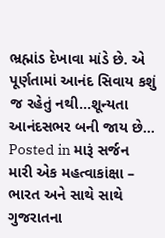ભ્રહ્માંડ દેખાવા માંડે છે. એ પૂર્ણતામાં આનંદ સિવાય કશું જ રહેતું નથી…શૂન્યતા આનંદસભર બની જાય છે…
Posted in મારૂં સર્જન
મારી એક મહત્વાકાંક્ષા – ભારત અને સાથે સાથે ગુજરાતના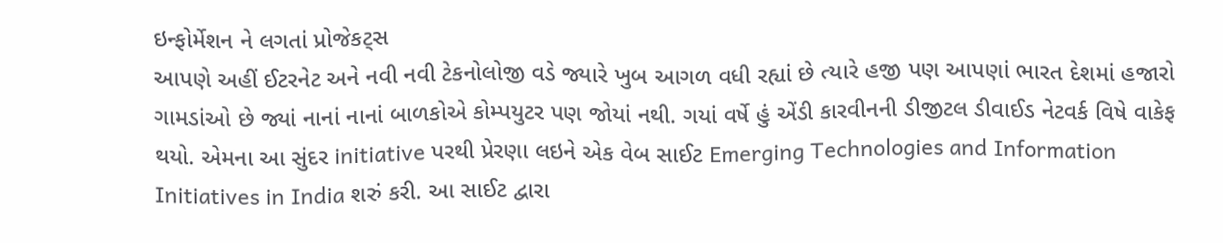ઇન્ફોર્મેશન ને લગતાં પ્રોજેકટ્સ
આપણે અહીં ઈટરનેટ અને નવી નવી ટેકનોલોજી વડે જ્યારે ખુબ આગળ વધી રહ્યાં છે ત્યારે હજી પણ આપણાં ભારત દેશમાં હજારો ગામડાંઓ છે જ્યાં નાનાં નાનાં બાળકોએ કોમ્પયુટર પણ જોયાં નથી. ગયાં વર્ષે હું એંડી કારવીનની ડીજીટલ ડીવાઈડ નેટવર્ક વિષે વાકેફ થયો. એમના આ સુંદર initiative પરથી પ્રેરણા લઇને એક વેબ સાઈટ Emerging Technologies and Information Initiatives in India શરું કરી. આ સાઈટ દ્વારા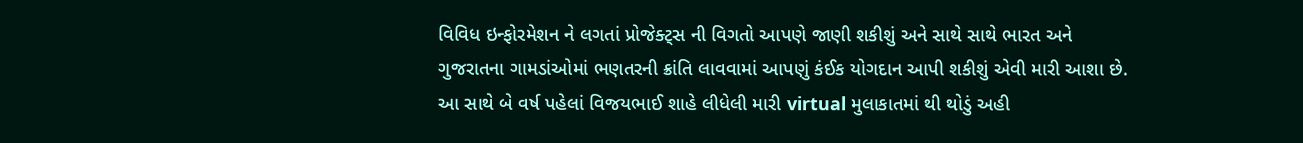વિવિધ ઇન્ફોરમેશન ને લગતાં પ્રોજેક્ટ્સ ની વિગતો આપણે જાણી શકીશું અને સાથે સાથે ભારત અને ગુજરાતના ગામડાંઓમાં ભણતરની ક્રાંતિ લાવવામાં આપણું કંઈક યોગદાન આપી શકીશું એવી મારી આશા છે.
આ સાથે બે વર્ષ પહેલાં વિજયભાઈ શાહે લીધેલી મારી virtual મુલાકાતમાં થી થોડું અહી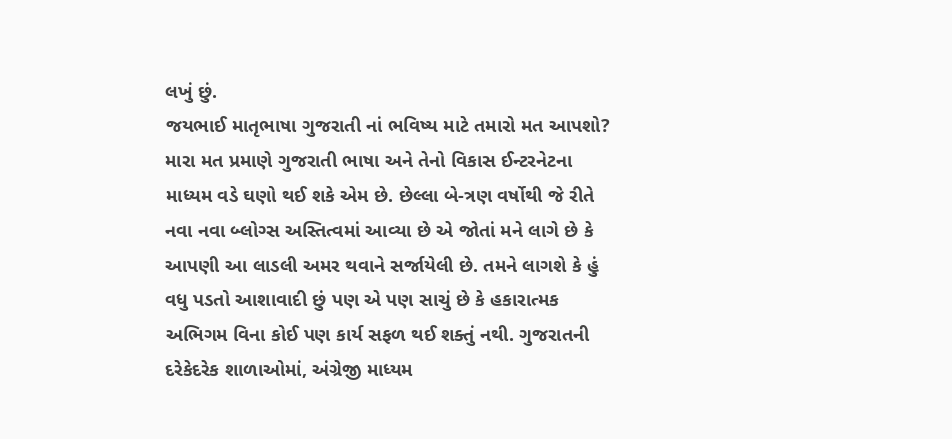લખું છું.
જયભાઈ માતૃભાષા ગુજરાતી નાં ભવિષ્ય માટે તમારો મત આપશો?
મારા મત પ્રમાણે ગુજરાતી ભાષા અને તેનો વિકાસ ઈન્ટરનેટના માધ્યમ વડે ઘણો થઈ શકે એમ છે. છેલ્લા બે-ત્રણ વર્ષોથી જે રીતે નવા નવા બ્લોગ્સ અસ્તિત્વમાં આવ્યા છે એ જોતાં મને લાગે છે કે આપણી આ લાડલી અમર થવાને સર્જાયેલી છે. તમને લાગશે કે હું વધુ પડતો આશાવાદી છું પણ એ પણ સાચું છે કે હકારાત્મક અભિગમ વિના કોઈ પણ કાર્ય સફળ થઈ શક્તું નથી. ગુજરાતની દરેકેદરેક શાળાઓમાં, અંગ્રેજી માધ્યમ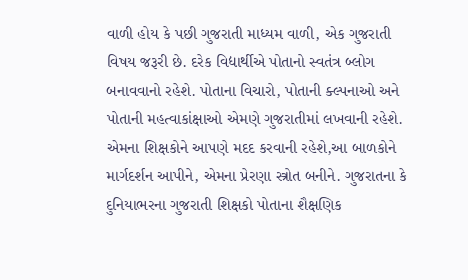વાળી હોય કે પછી ગુજરાતી માધ્યમ વાળી, એક ગુજરાતી વિષય જરૂરી છે. દરેક વિદ્યાર્થીએ પોતાનો સ્વતંત્ર બ્લોગ બનાવવાનો રહેશે. પોતાના વિચારો, પોતાની ક્લ્પનાઓ અને પોતાની મહત્વાકાંક્ષાઓ એમણે ગુજરાતીમાં લખવાની રહેશે. એમના શિક્ષકોને આપણે મદદ કરવાની રહેશે,આ બાળકોને માર્ગદર્શન આપીને, એમના પ્રેરણા સ્ત્રોત બનીને. ગુજરાતના કે દુનિયાભરના ગુજરાતી શિક્ષકો પોતાના શૈક્ષણિક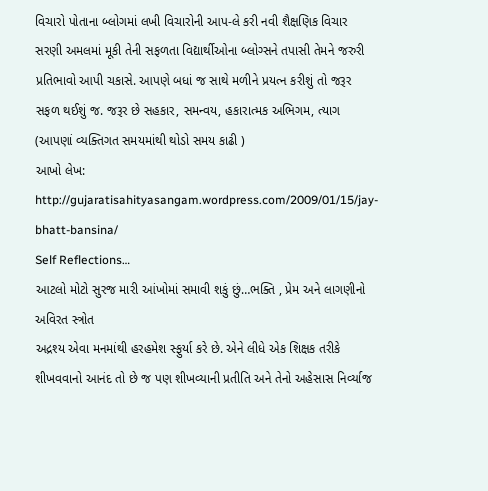વિચારો પોતાના બ્લોગમાં લખી વિચારોની આપ-લે કરી નવી શૈક્ષણિક વિચાર સરણી અમલમાં મૂકી તેની સફળતા વિદ્યાર્થીઓના બ્લોગ્સને તપાસી તેમને જરુરી પ્રતિભાવો આપી ચકાસે. આપણે બધાં જ સાથે મળીને પ્રયત્ન કરીશું તો જરૂર સફળ થઈશું જ. જરૂર છે સહકાર, સમન્વય, હકારાત્મક અભિગમ, ત્યાગ (આપણાં વ્યક્તિગત સમયમાંથી થોડો સમય કાઢી )
આખો લેખ: http://gujaratisahityasangam.wordpress.com/2009/01/15/jay-bhatt-bansina/
Self Reflections…
આટલો મોટો સુરજ મારી આંખોમાં સમાવી શકું છું…ભક્તિ , પ્રેમ અને લાગણીનો અવિરત સ્ત્રોત
અદ્રશ્ય એવા મનમાંથી હરહમેશ સ્ફુર્યા કરે છે. એને લીધે એક શિક્ષક તરીકે શીખવવાનો આનંદ તો છે જ પણ શીખવ્યાની પ્રતીતિ અને તેનો અહેસાસ નિર્વ્યાજ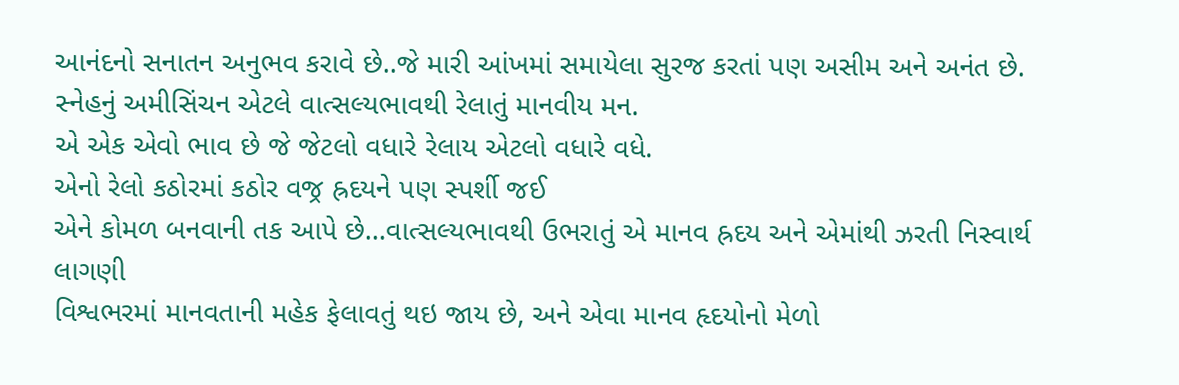આનંદનો સનાતન અનુભવ કરાવે છે..જે મારી આંખમાં સમાયેલા સુરજ કરતાં પણ અસીમ અને અનંત છે.
સ્નેહનું અમીસિંચન એટલે વાત્સલ્યભાવથી રેલાતું માનવીય મન.
એ એક એવો ભાવ છે જે જેટલો વધારે રેલાય એટલો વધારે વધે.
એનો રેલો કઠોરમાં કઠોર વજ્ર હ્રદયને પણ સ્પર્શી જઈ
એને કોમળ બનવાની તક આપે છે…વાત્સલ્યભાવથી ઉભરાતું એ માનવ હ્રદય અને એમાંથી ઝરતી નિસ્વાર્થ લાગણી
વિશ્વભરમાં માનવતાની મહેક ફેલાવતું થઇ જાય છે, અને એવા માનવ હૃદયોનો મેળો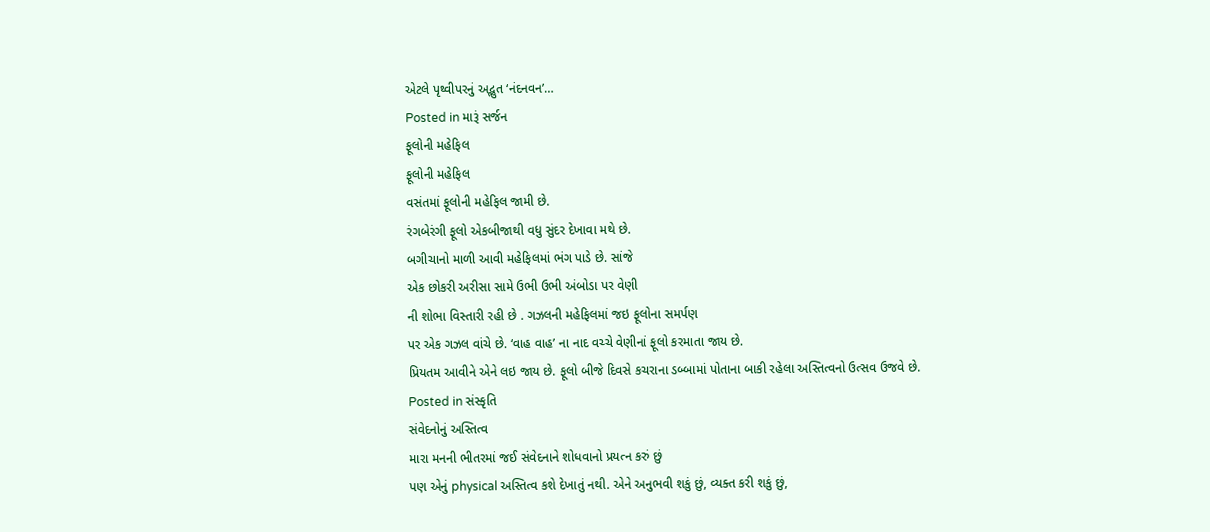એટલે પૃથ્વીપરનું અદ્ભુત ‘નંદનવન’…
Posted in મારૂં સર્જન
ફૂલોની મહેફિલ
ફૂલોની મહેફિલ
વસંતમાં ફૂલોની મહેફિલ જામી છે.
રંગબેરંગી ફૂલો એકબીજાથી વધુ સુંદર દેખાવા મથે છે.
બગીચાનો માળી આવી મહેફિલમાં ભંગ પાડે છે. સાંજે
એક છોકરી અરીસા સામે ઉભી ઉભી અંબોડા પર વેણી
ની શોભા વિસ્તારી રહી છે . ગઝલની મહેફિલમાં જઇ ફૂલોના સમર્પણ
પર એક ગઝલ વાંચે છે. ‘વાહ વાહ’ ના નાદ વચ્ચે વેણીનાં ફૂલો કરમાતા જાય છે.
પ્રિયતમ આવીને એને લઇ જાય છે. ફૂલો બીજે દિવસે કચરાના ડબ્બામાં પોતાના બાકી રહેલા અસ્તિત્વનો ઉત્સવ ઉજવે છે.
Posted in સંસ્કૃતિ
સંવેદનોનું અસ્તિત્વ
મારા મનની ભીતરમાં જઈ સંવેદનાને શોધવાનો પ્રયત્ન કરું છું
પણ એનું physical અસ્તિત્વ કશે દેખાતું નથી. એને અનુભવી શકું છું, વ્યક્ત કરી શકું છું,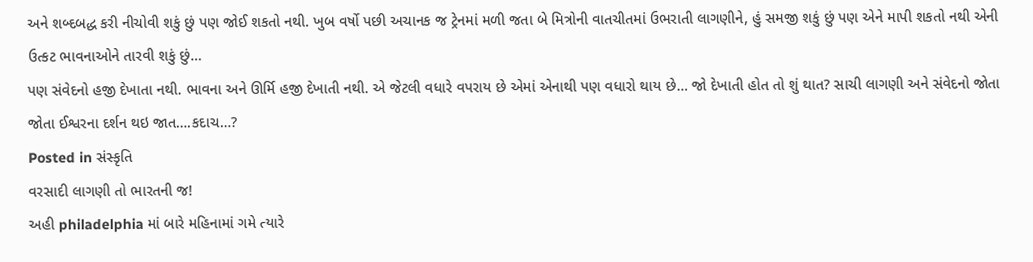અને શબ્દબદ્ધ કરી નીચોવી શકું છું પણ જોઈ શકતો નથી. ખુબ વર્ષો પછી અચાનક જ ટ્રેનમાં મળી જતા બે મિત્રોની વાતચીતમાં ઉભરાતી લાગણીને, હું સમજી શકું છું પણ એને માપી શકતો નથી એની ઉત્કટ ભાવનાઓને તારવી શકું છું…
પણ સંવેદનો હજી દેખાતા નથી. ભાવના અને ઊર્મિ હજી દેખાતી નથી. એ જેટલી વધારે વપરાય છે એમાં એનાથી પણ વધારો થાય છે… જો દેખાતી હોત તો શું થાત? સાચી લાગણી અને સંવેદનો જોતા જોતા ઈશ્વરના દર્શન થઇ જાત….કદાચ…?
Posted in સંસ્કૃતિ
વરસાદી લાગણી તો ભારતની જ!
અહી philadelphia માં બારે મહિનામાં ગમે ત્યારે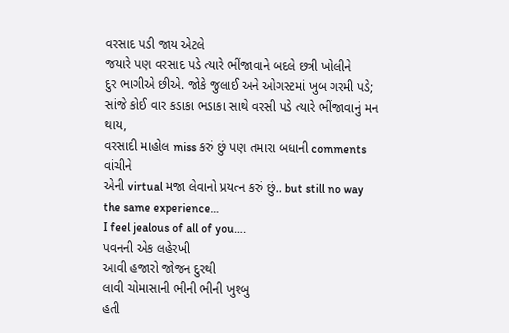વરસાદ પડી જાય એટલે
જયારે પણ વરસાદ પડે ત્યારે ભીંજાવાને બદલે છત્રી ખોલીને
દુર ભાગીએ છીએ. જોકે જુલાઈ અને ઓગસ્ટમાં ખુબ ગરમી પડે;
સાંજે કોઈ વાર કડાકા ભડાકા સાથે વરસી પડે ત્યારે ભીંજાવાનું મન થાય,
વરસાદી માહોલ miss કરું છું પણ તમારા બધાની comments વાંચીને
એની virtual મજા લેવાનો પ્રયત્ન કરું છું.. but still no way the same experience…
I feel jealous of all of you….
પવનની એક લહેરખી
આવી હજારો જોજન દુરથી
લાવી ચોમાસાની ભીની ભીની ખુશ્બુ
હતી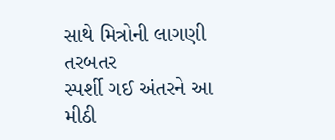સાથે મિત્રોની લાગણી તરબતર
સ્પર્શી ગઈ અંતરને આ મીઠી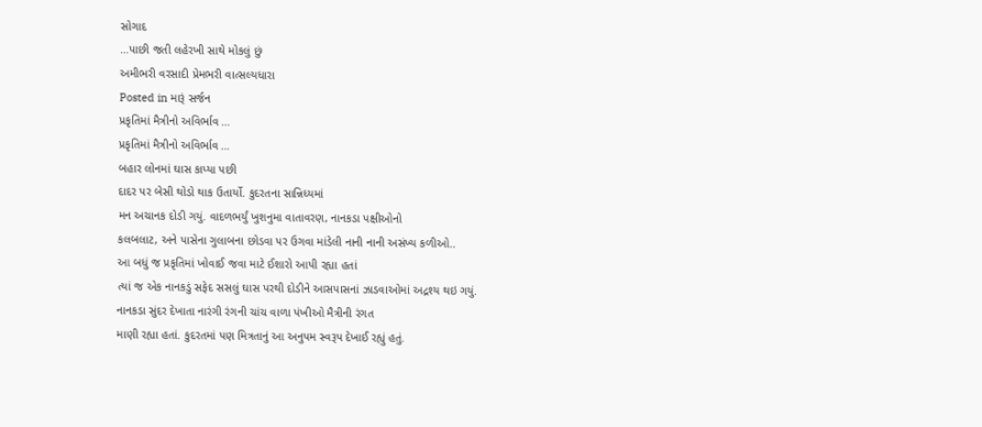સોગાદ
…પાછી જતી લહેરખી સાથે મોકલું છું
અમીભરી વરસાદી પ્રેમભરી વાત્સલ્યધારા
Posted in મારૂં સર્જન
પ્રકૃતિમાં મૈત્રીનો અવિર્ભાવ …
પ્રકૃતિમાં મૈત્રીનો અવિર્ભાવ …
બહાર લોનમાં ઘાસ કાપ્યા પછી
દાદર પર બેસી થોડો થાક ઉતાર્યો. કુદરતના સાન્નિધ્યમાં
મન અચાનક દોડી ગયું. વાદળભર્યું ખુશનુમા વાતાવરણ, નાનકડા પક્ષીઓનો
કલબલાટ, અને પાસેના ગુલાબના છોડવા પર ઉગવા માંડેલી નાની નાની અસંખ્ય કળીઓ..
આ બધું જ પ્રકૃતિમાં ખોવાઈ જવા માટે ઈશારો આપી રહ્યા હતાં
ત્યાં જ એક નાનકડું સફેદ સસલું ઘાસ પરથી દોડીને આસપાસનાં ઝાડવાઓમાં અદ્રશ્ય થઇ ગયું.
નાનકડા સુંદર દેખાતા નારંગી રંગની ચાંચ વાળા પંખીઓ મૈત્રીની રંગત
માણી રહ્યા હતાં. કુદરતમાં પણ મિત્રતાનું આ અનુપમ સ્વરૂપ દેખાઈ રહ્યું હતું.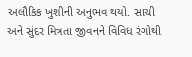અલૌકિક ખુશીની અનુભવ થયો. સાચી અને સુંદર મિત્રતા જીવનને વિવિધ રંગોથી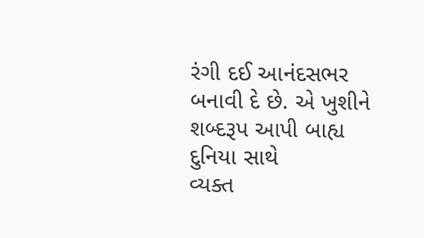રંગી દઈ આનંદસભર બનાવી દે છે. એ ખુશીને શબ્દરૂપ આપી બાહ્ય દુનિયા સાથે
વ્યક્ત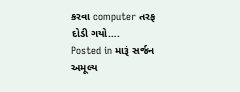કરવા computer તરફ દોડી ગયો….
Posted in મારૂં સર્જન
અમૂલ્ય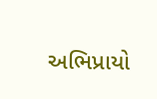અભિપ્રાયો